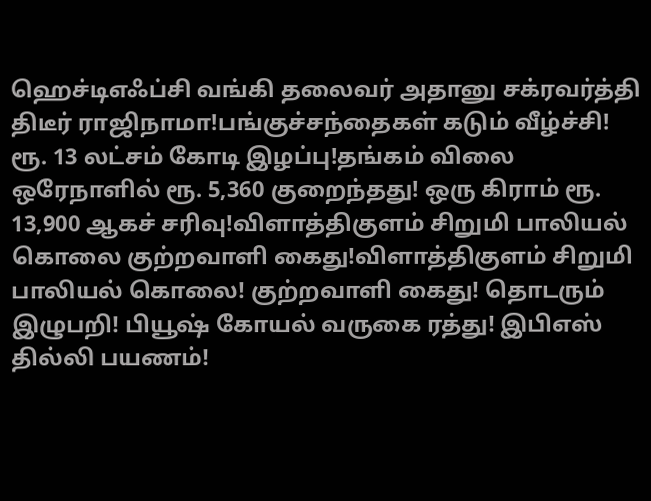ஹெச்டிஎஃப்சி வங்கி தலைவர் அதானு சக்ரவர்த்தி திடீர் ராஜிநாமா!பங்குச்சந்தைகள் கடும் வீழ்ச்சி! ரூ. 13 லட்சம் கோடி இழப்பு!தங்கம் விலை ஒரேநாளில் ரூ. 5,360 குறைந்தது! ஒரு கிராம் ரூ. 13,900 ஆகச் சரிவு!விளாத்திகுளம் சிறுமி பாலியல் கொலை குற்றவாளி கைது!விளாத்திகுளம் சிறுமி பாலியல் கொலை! குற்றவாளி கைது! தொடரும் இழுபறி! பியூஷ் கோயல் வருகை ரத்து! இபிஎஸ் தில்லி பயணம்!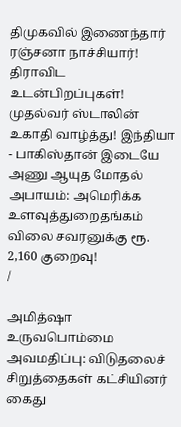திமுகவில் இணைந்தார் ரஞ்சனா நாச்சியார்! திராவிட உடன்பிறப்புகள்! முதல்வர் ஸ்டாலின் உகாதி வாழ்த்து! இந்தியா - பாகிஸ்தான் இடையே அணு ஆயுத மோதல் அபாயம்: அமெரிக்க உளவுத்துறைதங்கம் விலை சவரனுக்கு ரூ. 2,160 குறைவு!
/

அமித்ஷா உருவபொம்மை அவமதிப்பு: விடுதலைச் சிறுத்தைகள் கட்சியினர் கைது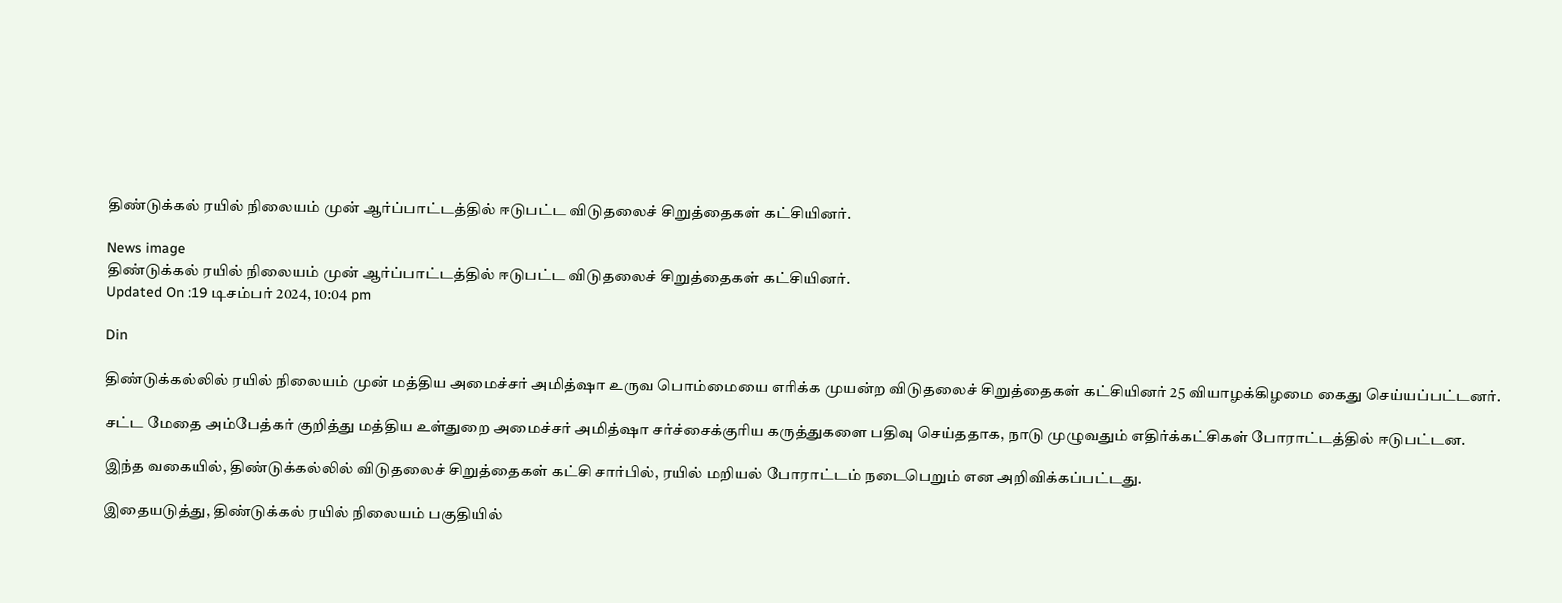திண்டுக்கல் ரயில் நிலையம் முன் ஆர்ப்பாட்டத்தில் ஈடுபட்ட விடுதலைச் சிறுத்தைகள் கட்சியினர்.

News image
திண்டுக்கல் ரயில் நிலையம் முன் ஆர்ப்பாட்டத்தில் ஈடுபட்ட விடுதலைச் சிறுத்தைகள் கட்சியினர்.
Updated On :19 டிசம்பர் 2024, 10:04 pm

Din

திண்டுக்கல்லில் ரயில் நிலையம் முன் மத்திய அமைச்சர் அமித்ஷா உருவ பொம்மையை எரிக்க முயன்ற விடுதலைச் சிறுத்தைகள் கட்சியினர் 25 வியாழக்கிழமை கைது செய்யப்பட்டனர்.

சட்ட மேதை அம்பேத்கர் குறித்து மத்திய உள்துறை அமைச்சர் அமித்ஷா சர்ச்சைக்குரிய கருத்துகளை பதிவு செய்ததாக, நாடு முழுவதும் எதிர்க்கட்சிகள் போராட்டத்தில் ஈடுபட்டன.

இந்த வகையில், திண்டுக்கல்லில் விடுதலைச் சிறுத்தைகள் கட்சி சார்பில், ரயில் மறியல் போராட்டம் நடைபெறும் என அறிவிக்கப்பட்டது.

இதையடுத்து, திண்டுக்கல் ரயில் நிலையம் பகுதியில்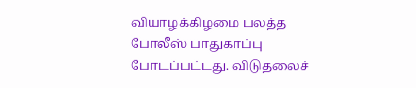வியாழக்கிழமை பலத்த போலீஸ் பாதுகாப்பு போடப்பட்டது. விடுதலைச்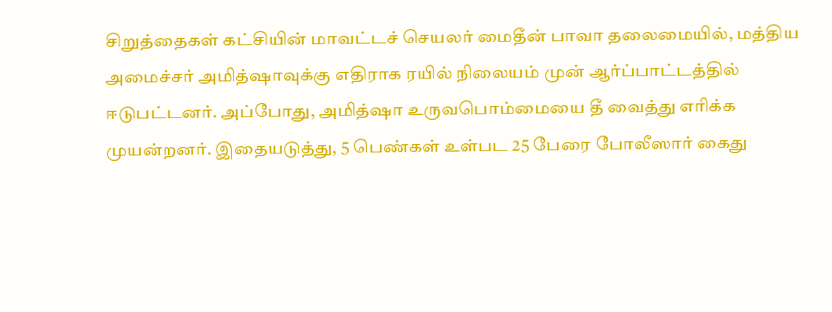சிறுத்தைகள் கட்சியின் மாவட்டச் செயலர் மைதீன் பாவா தலைமையில், மத்திய அமைச்சர் அமித்ஷாவுக்கு எதிராக ரயில் நிலையம் முன் ஆர்ப்பாட்டத்தில் ஈடுபட்டனர். அப்போது, அமித்ஷா உருவபொம்மையை தீ வைத்து எரிக்க முயன்றனர். இதையடுத்து, 5 பெண்கள் உள்பட 25 பேரை போலீஸார் கைது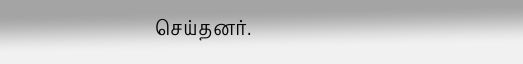செய்தனர்.